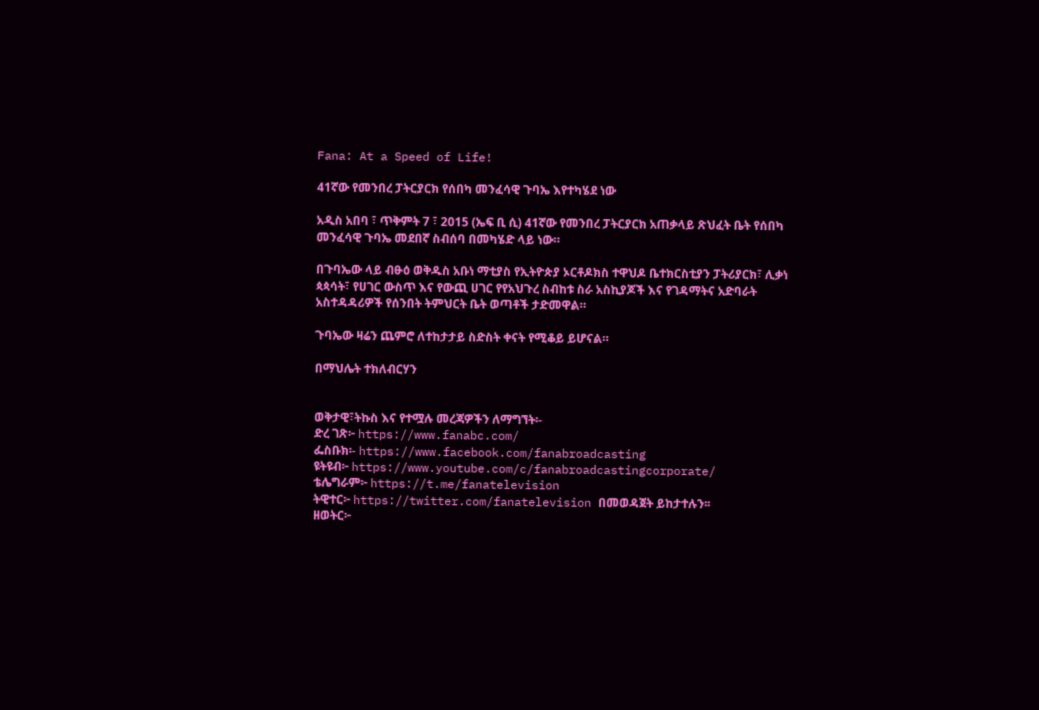Fana: At a Speed of Life!

41ኛው የመንበረ ፓትርያርክ የሰበካ መንፈሳዊ ጉባኤ እየተካሄደ ነው

አዲስ አበባ ፣ ጥቅምት 7 ፣ 2015 (ኤፍ ቢ ሲ) 41ኛው የመንበረ ፓትርያርክ አጠቃላይ ጽህፈት ቤት የሰበካ መንፈሳዊ ጉባኤ መደበኛ ስብሰባ በመካሄድ ላይ ነው።

በጉባኤው ላይ ብፁዕ ወቅዱስ አቡነ ማቲያስ የኢትዮጵያ ኦርቶዶክስ ተዋህዶ ቤተክርስቲያን ፓትሪያርክ፣ ሊቃነ ጳጳሳት፣ የሀገር ውስጥ እና የውጪ ሀገር የየአህጉረ ስብከቱ ስራ አስኪያጆች እና የገዳማትና አድባራት አስተዳዳሪዎች የሰንበት ትምህርት ቤት ወጣቶች ታድመዋል።

ጉባኤው ዛሬን ጨምሮ ለተከታታይ ስድስት ቀናት የሚቆይ ይሆናል።

በማህሌት ተክለብርሃን


ወቅታዊ፣ትኩስ እና የተሟሉ መረጃዎችን ለማግኘት፡-
ድረ ገጽ፦ https://www.fanabc.com/
ፌስቡክ፡- https://www.facebook.com/fanabroadcasting
ዩትዩብ፦ https://www.youtube.com/c/fanabroadcastingcorporate/
ቴሌግራም፦ https://t.me/fanatelevision
ትዊተር፦ https://twitter.com/fanatelevision በመወዳጀት ይከታተሉን፡፡
ዘወትር፦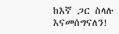ከእኛ ጋር ስላሉ እናመሰግናለን!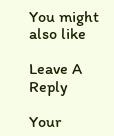You might also like

Leave A Reply

Your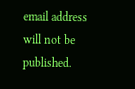email address will not be published.